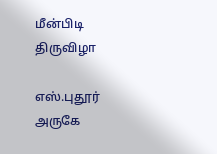மீன்பிடி திருவிழா

எஸ்.புதூர் அருகே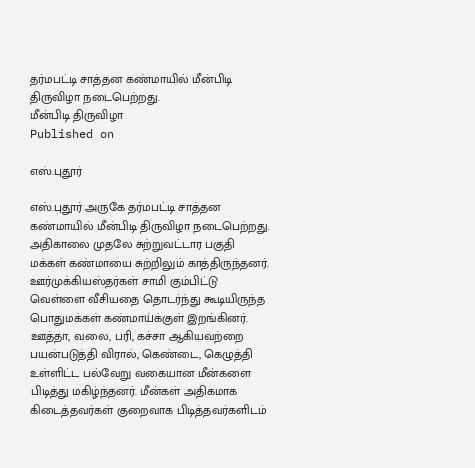தர்மபட்டி சாத்தன கண்மாயில் மீன்பிடி திருவிழா நடைபெற்றது.
மீன்பிடி திருவிழா
Published on

எஸ்.புதூர்

எஸ்.புதூர் அருகே தர்மபட்டி சாத்தன கண்மாயில் மீன்பிடி திருவிழா நடைபெற்றது. அதிகாலை முதலே சுற்றுவட்டார பகுதி மக்கள் கண்மாயை சுற்றிலும் காத்திருந்தனர். ஊர்முக்கியஸ்தர்கள் சாமி கும்பிட்டு வெள்ளை வீசியதை தொடர்ந்து கூடியிருந்த பொதுமக்கள் கண்மாய்க்குள் இறங்கினர். ஊத்தா, வலை, பரி, கச்சா ஆகியவற்றை பயன்படுத்தி விரால், கெண்டை, கெழுத்தி உள்ளிட்ட பல்வேறு வகையான மீன்களை பிடித்து மகிழ்ந்தனர். மீன்கள் அதிகமாக கிடைத்தவர்கள் குறைவாக பிடித்தவர்களிடம்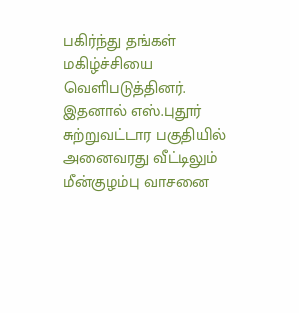பகிர்ந்து தங்கள் மகிழ்ச்சியை வெளிபடுத்தினர். இதனால் எஸ்.புதூர் சுற்றுவட்டார பகுதியில் அனைவரது வீட்டிலும் மீன்குழம்பு வாசனை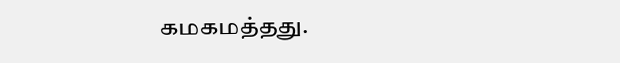கமகமத்தது.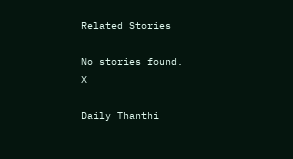Related Stories

No stories found.
X

Daily Thanthi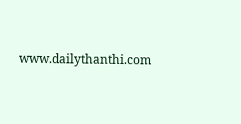www.dailythanthi.com